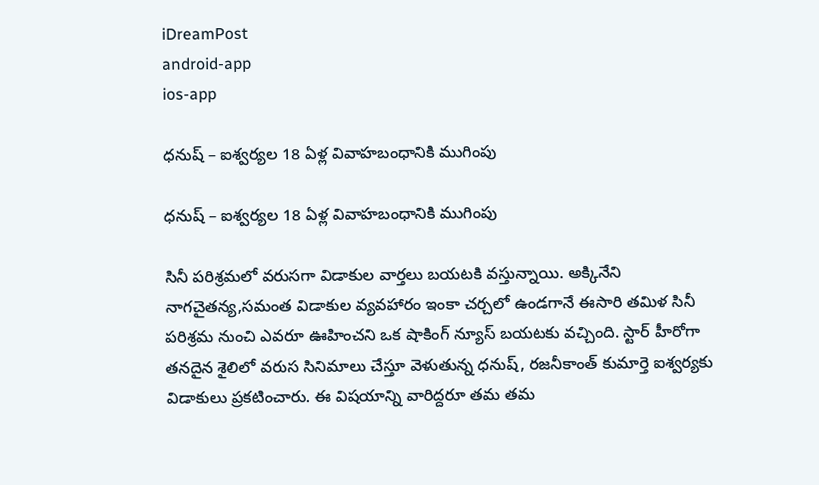iDreamPost
android-app
ios-app

ధనుష్ – ఐశ్వర్యల 18 ఏళ్ల వివాహబంధానికి ముగింపు

ధనుష్ – ఐశ్వర్యల 18 ఏళ్ల వివాహబంధానికి ముగింపు

సినీ పరిశ్రమలో వరుసగా విడాకుల వార్తలు బయటకి వస్తున్నాయి. అక్కినేని నాగచైతన్య,సమంత విడాకుల వ్యవహారం ఇంకా చర్చలో ఉండగానే ఈసారి తమిళ సినీ పరిశ్రమ నుంచి ఎవరూ ఊహించని ఒక షాకింగ్ న్యూస్ బయటకు వచ్చింది. స్టార్ హీరోగా తనదైన శైలిలో వరుస సినిమాలు చేస్తూ వెళుతున్న ధనుష్, రజనీకాంత్ కుమార్తె ఐశ్వర్యకు విడాకులు ప్రకటించారు. ఈ విషయాన్ని వారిద్దరూ తమ తమ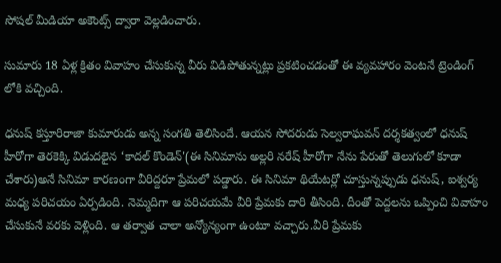సోషల్ మీడియా అకౌంట్స్ ద్వారా వెల్లడించారు.

సుమారు 18 ఏళ్ల క్రితం వివాహం చేసుకున్న వీరు విడిపోతున్నట్లు ప్రకటించడంతో ఈ వ్యవహారం వెంటనే ట్రెండింగ్ లోకి వచ్చింది.

ధనుష్ కస్తూరిరాజా కుమారుడు అన్న సంగతి తెలిసిందే. ఆయన సోదరుడు సెల్వరాఘవన్ దర్శకత్వంలో ధనుష్ హీరోగా తెరకెక్కి విడుదలైన ‘కాదల్ కొండెన్'(ఈ సినిమాను అల్లరి నరేష్ హీరోగా నేను పేరుతో తెలుగులో కూడా చేశారు)అనే సినిమా కారణంగా వీరిద్దరూ ప్రేమలో పడ్డారు. ఈ సినిమా థియేటర్లో చూస్తున్నప్పుడు ధనుష్, ఐశ్వర్య మధ్య పరిచయం ఏర్పడింది. నెమ్మదిగా ఆ పరిచయమే వీరి ప్రేమకు దారి తీసింది. దీంతో పెద్దలను ఒప్పించి వివాహం చేసుకునే వరకు వెళ్లింది. ఆ తర్వాత చాలా అన్యోన్యంగా ఉంటూ వచ్చారు.వీరి ప్రేమకు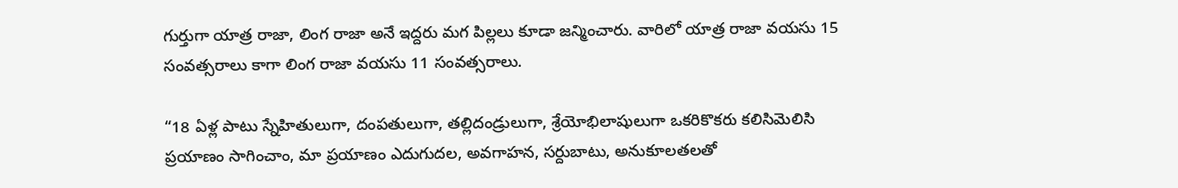గుర్తుగా యాత్ర రాజా, లింగ రాజా అనే ఇద్దరు మగ పిల్లలు కూడా జన్మించారు. వారిలో యాత్ర రాజా వయసు 15 సంవత్సరాలు కాగా లింగ రాజా వయసు 11 సంవత్సరాలు.

“18 ఏళ్ల పాటు స్నేహితులుగా, దంపతులుగా, తల్లిదండ్రులుగా, శ్రేయోభిలాషులుగా ఒకరికొకరు కలిసిమెలిసి ప్రయాణం సాగించాం, మా ప్రయాణం ఎదుగుదల, అవగాహన, సర్దుబాటు, అనుకూలతలతో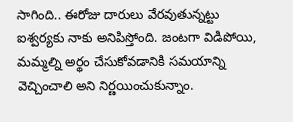సాగింది.. ఈరోజు దారులు వేరవుతున్నట్టు ఐశ్వర్యకు నాకు అనిపిస్తోంది. జంటగా విడిపోయి, మమ్మల్ని అర్థం చేసుకోవడానికి సమయాన్ని వెచ్చించాలి అని నిర్ణయించుకున్నాం.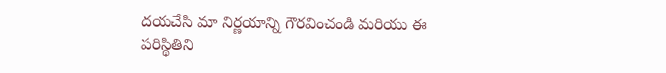దయచేసి మా నిర్ణయాన్ని గౌరవించండి మరియు ఈ పరిస్థితిని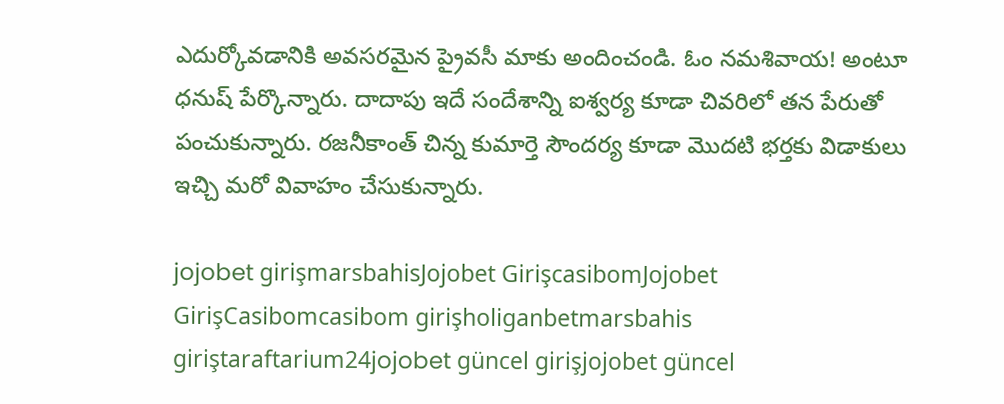ఎదుర్కోవడానికి అవసరమైన ప్రైవసీ మాకు అందించండి. ఓం నమశివాయ! అంటూ ధనుష్ పేర్కొన్నారు. దాదాపు ఇదే సందేశాన్ని ఐశ్వర్య కూడా చివరిలో తన పేరుతో పంచుకున్నారు. రజనీకాంత్ చిన్న కుమార్తె సౌందర్య కూడా మొదటి భర్తకు విడాకులు ఇచ్చి మరో వివాహం చేసుకున్నారు.

jojobet girişmarsbahisJojobet GirişcasibomJojobet GirişCasibomcasibom girişholiganbetmarsbahis giriştaraftarium24jojobet güncel girişjojobet güncel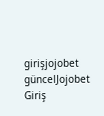girişjojobet güncelJojobet Giriş